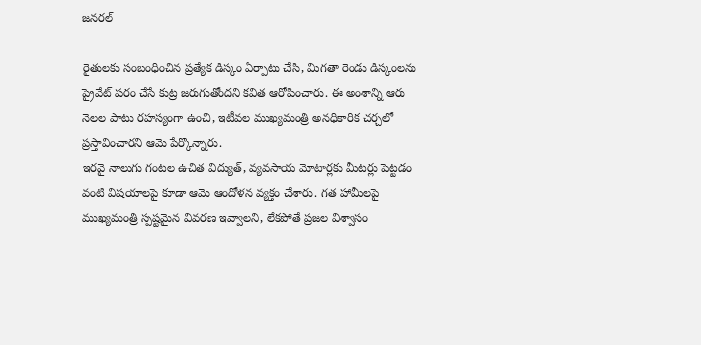జనరల్

రైతులకు సంబంధించిన ప్రత్యేక డిస్కం ఏర్పాటు చేసి, మిగతా రెండు డిస్కంలను ప్రైవేట్ పరం చేసే కుట్ర జరుగుతోందని కవిత ఆరోపించారు. ఈ అంశాన్ని ఆరు నెలల పాటు రహస్యంగా ఉంచి, ఇటీవల ముఖ్యమంత్రి అనధికారిక చర్చలో ప్రస్తావించారని ఆమె పేర్కొన్నారు.
ఇరవై నాలుగు గంటల ఉచిత విద్యుత్, వ్యవసాయ మోటార్లకు మీటర్లు పెట్టడం వంటి విషయాలపై కూడా ఆమె ఆందోళన వ్యక్తం చేశారు. గత హామీలపై ముఖ్యమంత్రి స్పష్టమైన వివరణ ఇవ్వాలని, లేకపోతే ప్రజల విశ్వాసం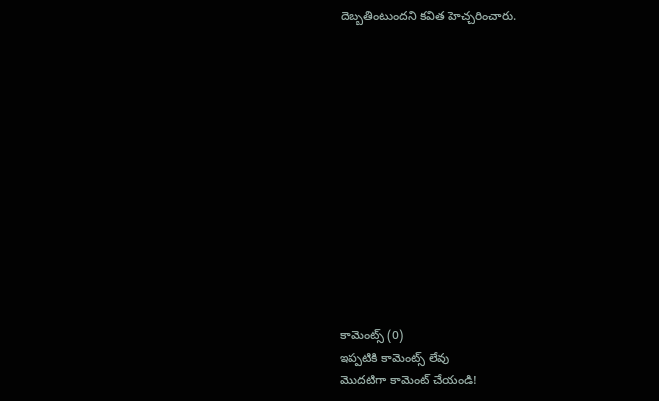దెబ్బతింటుందని కవిత హెచ్చరించారు.













కామెంట్స్ (0)
ఇప్పటికి కామెంట్స్ లేవు
మొదటిగా కామెంట్ చేయండి!